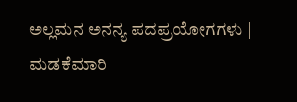ಅಲ್ಲಮನ ಅನನ್ಯ ಪದಪ್ರಯೋಗಗಳು | ಮಡಕೆಮಾರಿ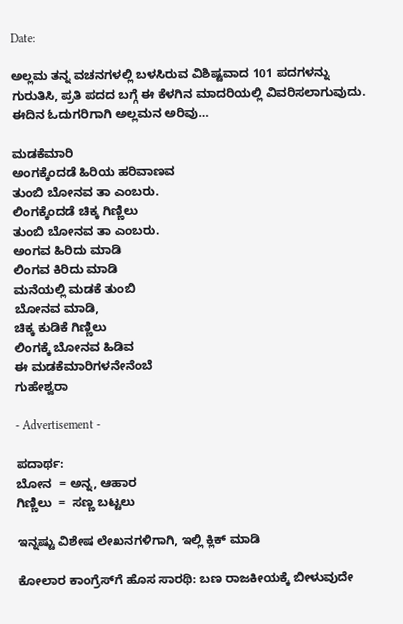Date:

ಅಲ್ಲಮ ತನ್ನ ವಚನಗಳಲ್ಲಿ ಬಳಸಿರುವ ವಿಶಿಷ್ಟವಾದ 101 ಪದಗಳನ್ನು ಗುರುತಿಸಿ, ಪ್ರತಿ ಪದದ ಬಗ್ಗೆ ಈ ಕೆಳಗಿನ ಮಾದರಿಯಲ್ಲಿ ವಿವರಿಸಲಾಗುವುದು. ಈದಿನ ಓದುಗರಿಗಾಗಿ ಅಲ್ಲಮನ ಅರಿವು…

ಮಡಕೆಮಾರಿ
ಅಂಗಕ್ಕೆಂದಡೆ ಹಿರಿಯ ಹರಿವಾಣವ
ತುಂಬಿ ಬೋನವ ತಾ ಎಂಬರು.
ಲಿಂಗಕ್ಕೆಂದಡೆ ಚಿಕ್ಕ ಗಿಣ್ಣಿಲು
ತುಂಬಿ ಬೋನವ ತಾ ಎಂಬರು.
ಅಂಗವ ಹಿರಿದು ಮಾಡಿ
ಲಿಂಗವ ಕಿರಿದು ಮಾಡಿ
ಮನೆಯಲ್ಲಿ ಮಡಕೆ ತುಂಬಿ
ಬೋನವ ಮಾಡಿ,
ಚಿಕ್ಕ ಕುಡಿಕೆ ಗಿಣ್ಣಿಲು
ಲಿಂಗಕ್ಕೆ ಬೋನವ ಹಿಡಿವ
ಈ ಮಡಕೆಮಾರಿಗಳನೇನೆಂಬೆ
ಗುಹೇಶ್ವರಾ

- Advertisement -

ಪದಾರ್ಥ:
ಬೋನ  = ಅನ್ನ, ಆಹಾರ
ಗಿಣ್ಣಿಲು  =  ಸಣ್ಣ ಬಟ್ಟಲು

ಇನ್ನಷ್ಟು ವಿಶೇಷ ಲೇಖನಗಳಿಗಾಗಿ, ಇಲ್ಲಿ ಕ್ಲಿಕ್ ಮಾಡಿ

ಕೋಲಾರ ಕಾಂಗ್ರೆಸ್‌ಗೆ ಹೊಸ ಸಾರಥಿ: ಬಣ ರಾಜಕೀಯಕ್ಕೆ ಬೀಳುವುದೇ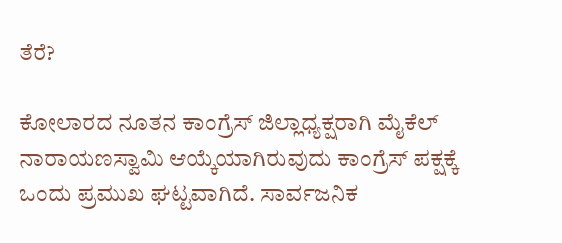ತೆರೆ?

ಕೋಲಾರದ ನೂತನ ಕಾಂಗ್ರೆಸ್ ಜಿಲ್ಲಾಧ್ಯಕ್ಷರಾಗಿ ಮೈಕೆಲ್ ನಾರಾಯಣಸ್ವಾಮಿ ಆಯ್ಕೆಯಾಗಿರುವುದು ಕಾಂಗ್ರೆಸ್ ಪಕ್ಷಕ್ಕೆ ಒಂದು ಪ್ರಮುಖ ಘಟ್ಟವಾಗಿದೆ. ಸಾರ್ವಜನಿಕ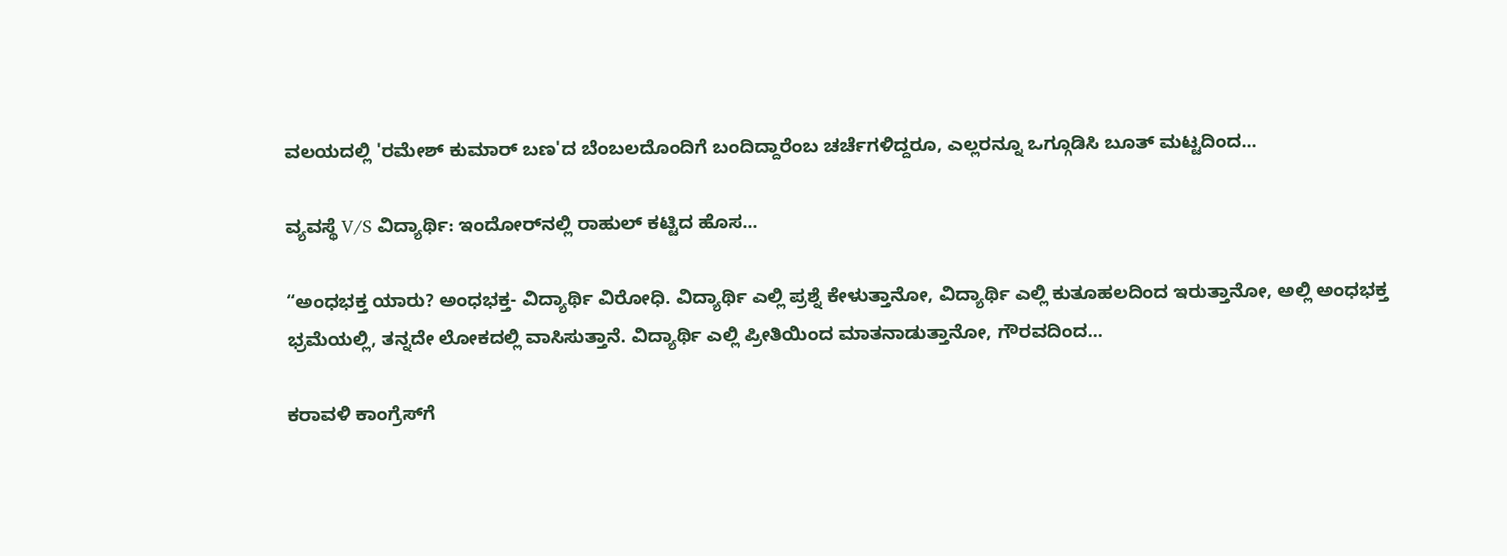ವಲಯದಲ್ಲಿ 'ರಮೇಶ್ ಕುಮಾರ್ ಬಣ'ದ ಬೆಂಬಲದೊಂದಿಗೆ ಬಂದಿದ್ದಾರೆಂಬ ಚರ್ಚೆಗಳಿದ್ದರೂ, ಎಲ್ಲರನ್ನೂ ಒಗ್ಗೂಡಿಸಿ ಬೂತ್ ಮಟ್ಟದಿಂದ...

ವ್ಯವಸ್ಥೆ V/S ವಿದ್ಯಾರ್ಥಿ: ಇಂದೋರ್‌ನಲ್ಲಿ ರಾಹುಲ್ ಕಟ್ಟಿದ ಹೊಸ...

“ಅಂಧಭಕ್ತ ಯಾರು? ಅಂಧಭಕ್ತ- ವಿದ್ಯಾರ್ಥಿ ವಿರೋಧಿ. ವಿದ್ಯಾರ್ಥಿ ಎಲ್ಲಿ ಪ್ರಶ್ನೆ ಕೇಳುತ್ತಾನೋ, ವಿದ್ಯಾರ್ಥಿ ಎಲ್ಲಿ ಕುತೂಹಲದಿಂದ ಇರುತ್ತಾನೋ, ಅಲ್ಲಿ ಅಂಧಭಕ್ತ ಭ್ರಮೆಯಲ್ಲಿ, ತನ್ನದೇ ಲೋಕದಲ್ಲಿ ವಾಸಿಸುತ್ತಾನೆ. ವಿದ್ಯಾರ್ಥಿ ಎಲ್ಲಿ ಪ್ರೀತಿಯಿಂದ ಮಾತನಾಡುತ್ತಾನೋ, ಗೌರವದಿಂದ...

ಕರಾವಳಿ ಕಾಂಗ್ರೆಸ್‌ಗೆ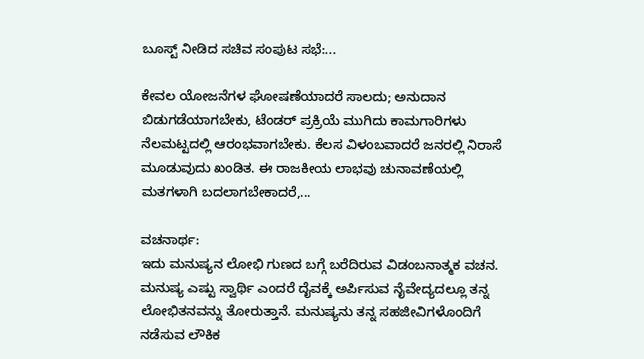ಬೂಸ್ಟ್ ನೀಡಿದ ಸಚಿವ ಸಂಪುಟ ಸಭೆ:...

ಕೇವಲ ಯೋಜನೆಗಳ ಘೋಷಣೆಯಾದರೆ ಸಾಲದು; ಅನುದಾನ ಬಿಡುಗಡೆಯಾಗಬೇಕು, ಟೆಂಡರ್ ಪ್ರಕ್ರಿಯೆ ಮುಗಿದು ಕಾಮಗಾರಿಗಳು ನೆಲಮಟ್ಟದಲ್ಲಿ ಆರಂಭವಾಗಬೇಕು. ಕೆಲಸ ವಿಳಂಬವಾದರೆ ಜನರಲ್ಲಿ ನಿರಾಸೆ ಮೂಡುವುದು ಖಂಡಿತ. ಈ ರಾಜಕೀಯ ಲಾಭವು ಚುನಾವಣೆಯಲ್ಲಿ ಮತಗಳಾಗಿ ಬದಲಾಗಬೇಕಾದರೆ,...

ವಚನಾರ್ಥ:
ಇದು ಮನುಷ್ಯನ ಲೋಭಿ ಗುಣದ ಬಗ್ಗೆ ಬರೆದಿರುವ ವಿಡಂಬನಾತ್ಮಕ ವಚನ. ಮನುಷ್ಯ ಎಷ್ಟು ಸ್ವಾರ್ಥಿ ಎಂದರೆ ದೈವಕ್ಕೆ ಅರ್ಪಿಸುವ ನೈವೇದ್ಯದಲ್ಲೂ ತನ್ನ ಲೋಭಿತನವನ್ನು ತೋರುತ್ತಾನೆ. ಮನುಷ್ಯನು ತನ್ನ ಸಹಜೀವಿಗಳೊಂದಿಗೆ ನಡೆಸುವ ಲೌಕಿಕ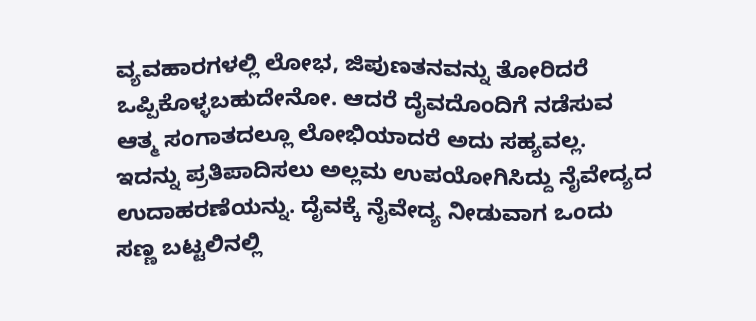ವ್ಯವಹಾರಗಳಲ್ಲಿ ಲೋಭ, ಜಿಪುಣತನವನ್ನು ತೋರಿದರೆ ಒಪ್ಪಿಕೊಳ್ಳಬಹುದೇನೋ. ಆದರೆ ದೈವದೊಂದಿಗೆ ನಡೆಸುವ ಆತ್ಮ ಸಂಗಾತದಲ್ಲೂ ಲೋಭಿಯಾದರೆ ಅದು ಸಹ್ಯವಲ್ಲ. ಇದನ್ನು ಪ್ರತಿಪಾದಿಸಲು ಅಲ್ಲಮ ಉಪಯೋಗಿಸಿದ್ದು ನೈವೇದ್ಯದ ಉದಾಹರಣೆಯನ್ನು. ದೈವಕ್ಕೆ ನೈವೇದ್ಯ ನೀಡುವಾಗ ಒಂದು ಸಣ್ಣ ಬಟ್ಟಲಿನಲ್ಲಿ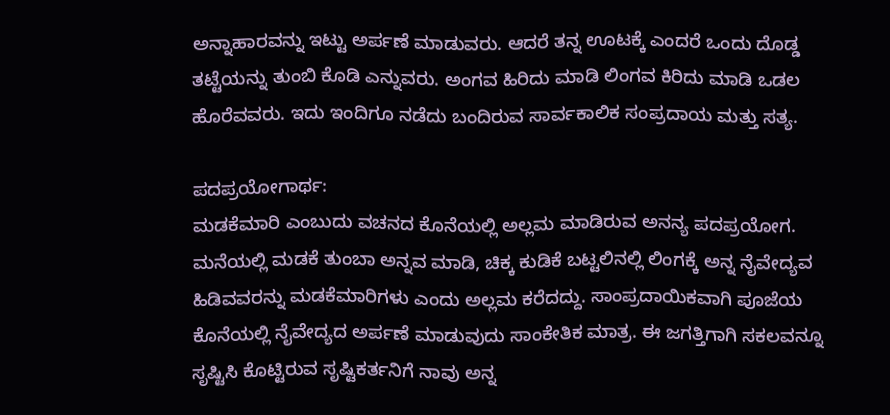ಅನ್ನಾಹಾರವನ್ನು ಇಟ್ಟು ಅರ್ಪಣೆ ಮಾಡುವರು. ಆದರೆ ತನ್ನ ಊಟಕ್ಕೆ ಎಂದರೆ ಒಂದು ದೊಡ್ಡ ತಟ್ಟೆಯನ್ನು ತುಂಬಿ ಕೊಡಿ ಎನ್ನುವರು. ಅಂಗವ ಹಿರಿದು ಮಾಡಿ ಲಿಂಗವ ಕಿರಿದು ಮಾಡಿ ಒಡಲ ಹೊರೆವವರು. ಇದು ಇಂದಿಗೂ ನಡೆದು ಬಂದಿರುವ ಸಾರ್ವಕಾಲಿಕ ಸಂಪ್ರದಾಯ ಮತ್ತು ಸತ್ಯ.

ಪದಪ್ರಯೋಗಾರ್ಥ:
ಮಡಕೆಮಾರಿ ಎಂಬುದು ವಚನದ ಕೊನೆಯಲ್ಲಿ ಅಲ್ಲಮ ಮಾಡಿರುವ ಅನನ್ಯ ಪದಪ್ರಯೋಗ. ಮನೆಯಲ್ಲಿ ಮಡಕೆ ತುಂಬಾ ಅನ್ನವ ಮಾಡಿ, ಚಿಕ್ಕ ಕುಡಿಕೆ ಬಟ್ಟಲಿನಲ್ಲಿ ಲಿಂಗಕ್ಕೆ ಅನ್ನ ನೈವೇದ್ಯವ ಹಿಡಿವವರನ್ನು ಮಡಕೆಮಾರಿಗಳು ಎಂದು ಅಲ್ಲಮ ಕರೆದದ್ದು. ಸಾಂಪ್ರದಾಯಿಕವಾಗಿ ಪೂಜೆಯ ಕೊನೆಯಲ್ಲಿ ನೈವೇದ್ಯದ ಅರ್ಪಣೆ ಮಾಡುವುದು ಸಾಂಕೇತಿಕ ಮಾತ್ರ. ಈ ಜಗತ್ತಿಗಾಗಿ ಸಕಲವನ್ನೂ ಸೃಷ್ಟಿಸಿ ಕೊಟ್ಟಿರುವ ಸೃಷ್ಟಿಕರ್ತನಿಗೆ ನಾವು ಅನ್ನ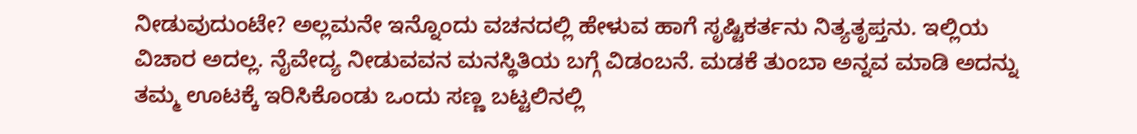ನೀಡುವುದುಂಟೇ? ಅಲ್ಲಮನೇ ಇನ್ನೊಂದು ವಚನದಲ್ಲಿ ಹೇಳುವ ಹಾಗೆ ಸೃಷ್ಟಿಕರ್ತನು ನಿತ್ಯತೃಪ್ತನು. ಇಲ್ಲಿಯ ವಿಚಾರ ಅದಲ್ಲ. ನೈವೇದ್ಯ ನೀಡುವವನ ಮನಸ್ಥಿತಿಯ ಬಗ್ಗೆ ವಿಡಂಬನೆ. ಮಡಕೆ ತುಂಬಾ ಅನ್ನವ ಮಾಡಿ ಅದನ್ನು ತಮ್ಮ ಊಟಕ್ಕೆ ಇರಿಸಿಕೊಂಡು ಒಂದು ಸಣ್ಣ ಬಟ್ಟಲಿನಲ್ಲಿ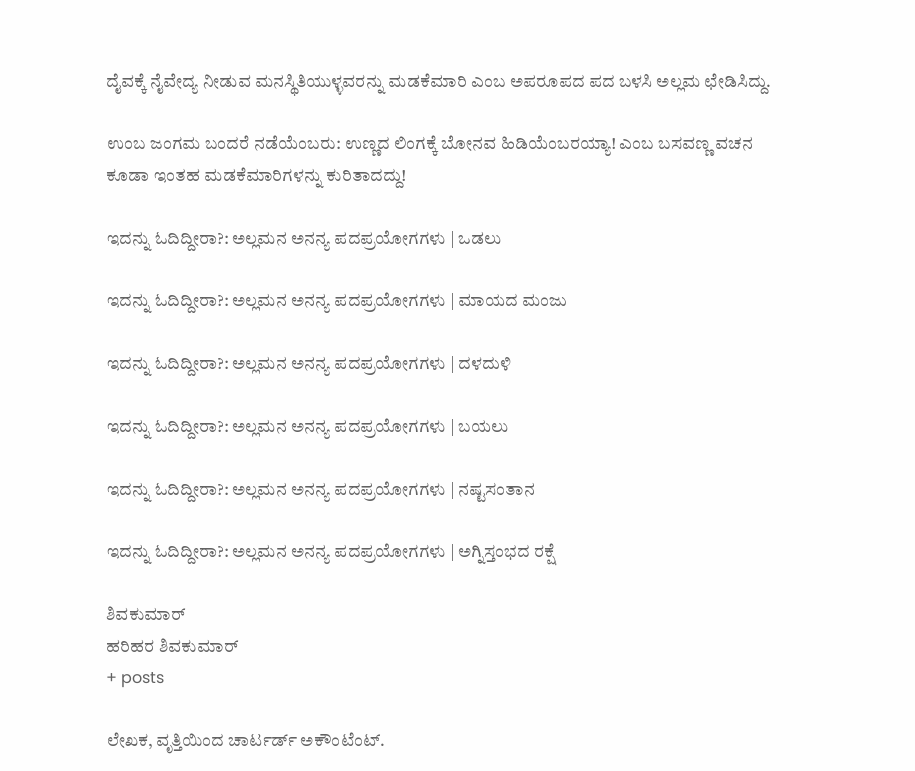ದೈವಕ್ಕೆ ನೈವೇದ್ಯ ನೀಡುವ ಮನಸ್ಥಿತಿಯುಳ್ಳವರನ್ನು ಮಡಕೆಮಾರಿ ಎಂಬ ಅಪರೂಪದ ಪದ ಬಳಸಿ ಅಲ್ಲಮ ಛೇಡಿಸಿದ್ದು.

ಉಂಬ ಜಂಗಮ ಬಂದರೆ ನಡೆಯೆಂಬರು: ಉಣ್ಣದ ಲಿಂಗಕ್ಕೆ ಬೋನವ ಹಿಡಿಯೆಂಬರಯ್ಯಾ! ಎಂಬ ಬಸವಣ್ಣ ವಚನ ಕೂಡಾ ಇಂತಹ ಮಡಕೆಮಾರಿಗಳನ್ನು ಕುರಿತಾದದ್ದು!

ಇದನ್ನು ಓದಿದ್ದೀರಾ?: ಅಲ್ಲಮನ ಅನನ್ಯ ಪದಪ್ರಯೋಗಗಳು | ಒಡಲು

ಇದನ್ನು ಓದಿದ್ದೀರಾ?: ಅಲ್ಲಮನ ಅನನ್ಯ ಪದಪ್ರಯೋಗಗಳು | ಮಾಯದ ಮಂಜು

ಇದನ್ನು ಓದಿದ್ದೀರಾ?: ಅಲ್ಲಮನ ಅನನ್ಯ ಪದಪ್ರಯೋಗಗಳು | ದಳದುಳಿ

ಇದನ್ನು ಓದಿದ್ದೀರಾ?: ಅಲ್ಲಮನ ಅನನ್ಯ ಪದಪ್ರಯೋಗಗಳು | ಬಯಲು

ಇದನ್ನು ಓದಿದ್ದೀರಾ?: ಅಲ್ಲಮನ ಅನನ್ಯ ಪದಪ್ರಯೋಗಗಳು | ನಷ್ಟಸಂತಾನ

ಇದನ್ನು ಓದಿದ್ದೀರಾ?: ಅಲ್ಲಮನ ಅನನ್ಯ ಪದಪ್ರಯೋಗಗಳು | ಅಗ್ನಿಸ್ತಂಭದ ರಕ್ಷೆ

ಶಿವಕುಮಾರ್
ಹರಿಹರ ಶಿವಕುಮಾರ್
+ posts

ಲೇಖಕ, ವೃತ್ತಿಯಿಂದ ಚಾರ್ಟರ್ಡ್ ಅಕೌಂಟೆಂಟ್.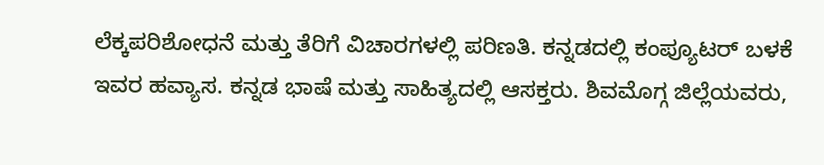ಲೆಕ್ಕಪರಿಶೋಧನೆ ಮತ್ತು ತೆರಿಗೆ ವಿಚಾರಗಳಲ್ಲಿ ಪರಿಣತಿ. ಕನ್ನಡದಲ್ಲಿ ಕಂಪ್ಯೂಟರ್ ಬಳಕೆ ಇವರ ಹವ್ಯಾಸ. ಕನ್ನಡ ಭಾಷೆ ಮತ್ತು ಸಾಹಿತ್ಯದಲ್ಲಿ ಆಸಕ್ತರು. ಶಿವಮೊಗ್ಗ ಜಿಲ್ಲೆಯವರು,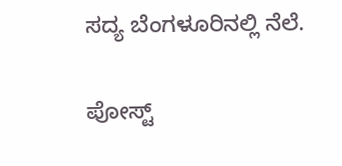ಸದ್ಯ ಬೆಂಗಳೂರಿನಲ್ಲಿ ನೆಲೆ.

ಪೋಸ್ಟ್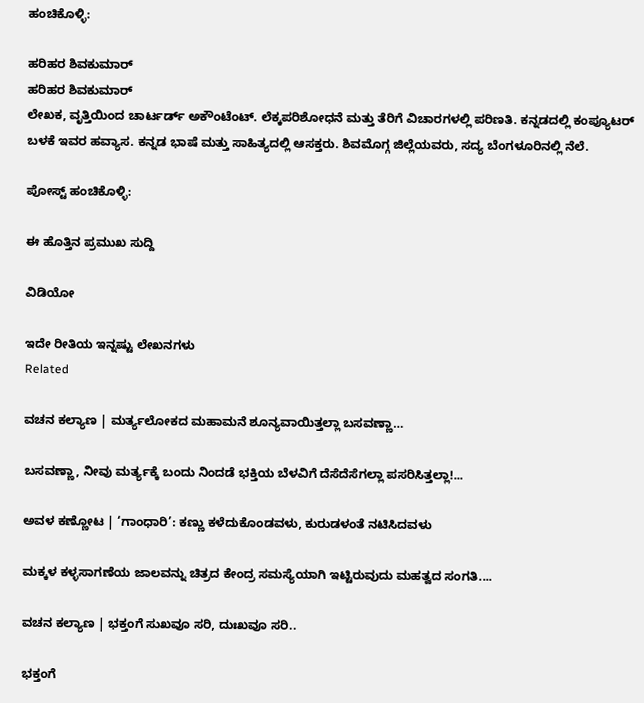ಹಂಚಿಕೊಳ್ಳಿ:

ಹರಿಹರ ಶಿವಕುಮಾರ್
ಹರಿಹರ ಶಿವಕುಮಾರ್
ಲೇಖಕ, ವೃತ್ತಿಯಿಂದ ಚಾರ್ಟರ್ಡ್ ಅಕೌಂಟೆಂಟ್. ಲೆಕ್ಕಪರಿಶೋಧನೆ ಮತ್ತು ತೆರಿಗೆ ವಿಚಾರಗಳಲ್ಲಿ ಪರಿಣತಿ. ಕನ್ನಡದಲ್ಲಿ ಕಂಪ್ಯೂಟರ್ ಬಳಕೆ ಇವರ ಹವ್ಯಾಸ. ಕನ್ನಡ ಭಾಷೆ ಮತ್ತು ಸಾಹಿತ್ಯದಲ್ಲಿ ಆಸಕ್ತರು. ಶಿವಮೊಗ್ಗ ಜಿಲ್ಲೆಯವರು, ಸದ್ಯ ಬೆಂಗಳೂರಿನಲ್ಲಿ ನೆಲೆ.

ಪೋಸ್ಟ್ ಹಂಚಿಕೊಳ್ಳಿ:

ಈ ಹೊತ್ತಿನ ಪ್ರಮುಖ ಸುದ್ದಿ

ವಿಡಿಯೋ

ಇದೇ ರೀತಿಯ ಇನ್ನಷ್ಟು ಲೇಖನಗಳು
Related

ವಚನ ಕಲ್ಯಾಣ | ಮರ್ತ್ಯಲೋಕದ ಮಹಾಮನೆ ಶೂನ್ಯವಾಯಿತ್ತಲ್ಲಾ ಬಸವಣ್ಣಾ…

ಬಸವಣ್ಣಾ, ನೀವು ಮರ್ತ್ಯಕ್ಕೆ ಬಂದು ನಿಂದಡೆ ಭಕ್ತಿಯ ಬೆಳವಿಗೆ ದೆಸೆದೆಸೆಗಲ್ಲಾ ಪಸರಿಸಿತ್ತಲ್ಲಾ!...

ಅವಳ ಕಣ್ಣೋಟ | ‘ಗಾಂಧಾರಿ’: ಕಣ್ಣು ಕಳೆದುಕೊಂಡವಳು, ಕುರುಡಳಂತೆ ನಟಿಸಿದವಳು

ಮಕ್ಕಳ ಕಳ್ಳಸಾಗಣೆಯ ಜಾಲವನ್ನು ಚಿತ್ರದ ಕೇಂದ್ರ ಸಮಸ್ಯೆಯಾಗಿ ಇಟ್ಟಿರುವುದು ಮಹತ್ವದ ಸಂಗತಿ....

ವಚನ ಕಲ್ಯಾಣ | ಭಕ್ತಂಗೆ ಸುಖವೂ ಸರಿ, ದುಃಖವೂ ಸರಿ..

ಭಕ್ತಂಗೆ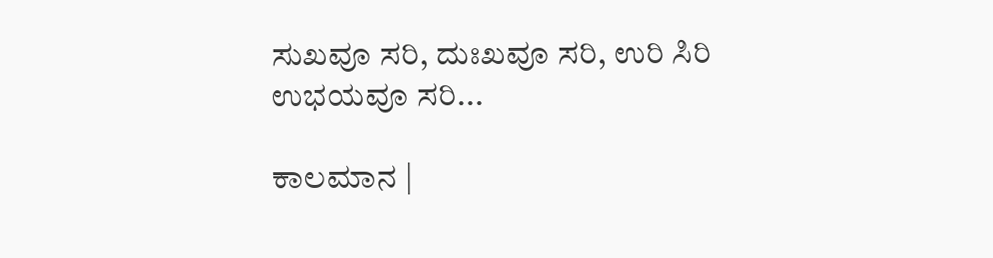ಸುಖವೂ ಸರಿ, ದುಃಖವೂ ಸರಿ, ಉರಿ ಸಿರಿ ಉಭಯವೂ ಸರಿ...

ಕಾಲಮಾನ |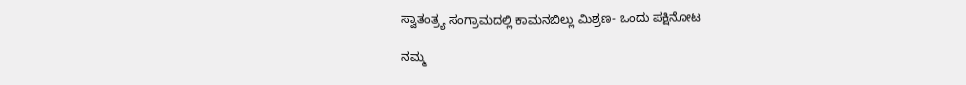ಸ್ವಾತಂತ್ರ್ಯ ಸಂಗ್ರಾಮದಲ್ಲಿ ಕಾಮನಬಿಲ್ಲು ಮಿಶ್ರಣ- ಒಂದು ಪಕ್ಷಿನೋಟ

ನಮ್ಮ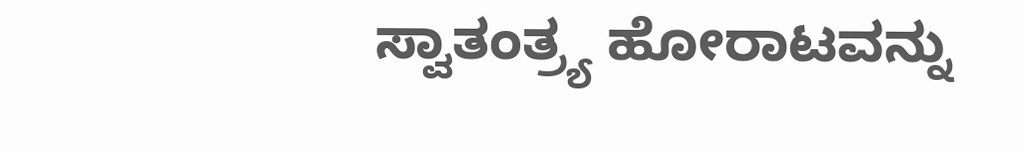ಸ್ವಾತಂತ್ರ್ಯ ಹೋರಾಟವನ್ನು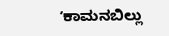ʼಕಾಮನಬಿಲ್ಲು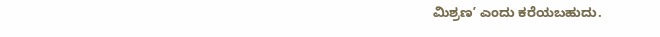ಮಿಶ್ರಣʼ ಎಂದು ಕರೆಯಬಹುದು.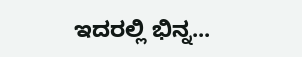ಇದರಲ್ಲಿ ಭಿನ್ನ...